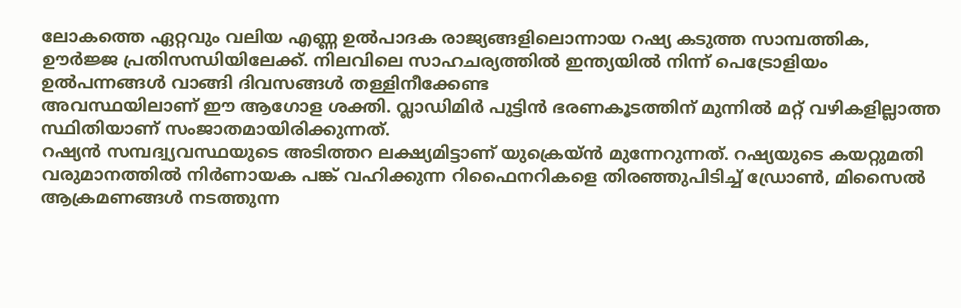ലോകത്തെ ഏറ്റവും വലിയ എണ്ണ ഉൽപാദക രാജ്യങ്ങളിലൊന്നായ റഷ്യ കടുത്ത സാമ്പത്തിക, ഊർജ്ജ പ്രതിസന്ധിയിലേക്ക്. നിലവിലെ സാഹചര്യത്തിൽ ഇന്ത്യയിൽ നിന്ന് പെട്രോളിയം ഉൽപന്നങ്ങൾ വാങ്ങി ദിവസങ്ങൾ തള്ളിനീക്കേണ്ട
അവസ്ഥയിലാണ് ഈ ആഗോള ശക്തി. വ്ലാഡിമിർ പുട്ടിൻ ഭരണകൂടത്തിന് മുന്നിൽ മറ്റ് വഴികളില്ലാത്ത സ്ഥിതിയാണ് സംജാതമായിരിക്കുന്നത്.
റഷ്യൻ സമ്പദ്വ്യവസ്ഥയുടെ അടിത്തറ ലക്ഷ്യമിട്ടാണ് യുക്രെയ്ൻ മുന്നേറുന്നത്. റഷ്യയുടെ കയറ്റുമതി വരുമാനത്തിൽ നിർണായക പങ്ക് വഹിക്കുന്ന റിഫൈനറികളെ തിരഞ്ഞുപിടിച്ച് ഡ്രോൺ, മിസൈൽ ആക്രമണങ്ങൾ നടത്തുന്ന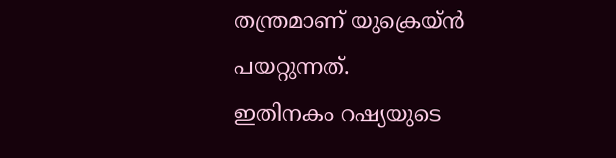തന്ത്രമാണ് യുക്രെയ്ൻ പയറ്റുന്നത്.
ഇതിനകം റഷ്യയുടെ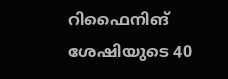റിഫൈനിങ് ശേഷിയുടെ 40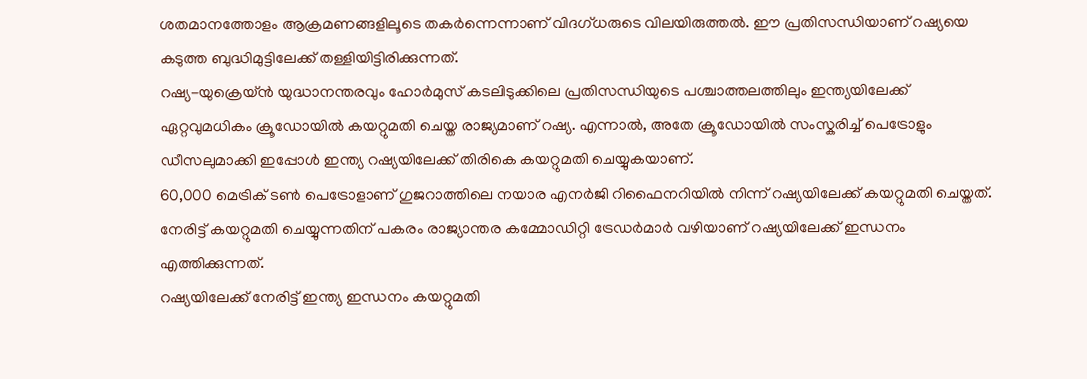ശതമാനത്തോളം ആക്രമണങ്ങളിലൂടെ തകർന്നെന്നാണ് വിദഗ്ധരുടെ വിലയിരുത്തൽ. ഈ പ്രതിസന്ധിയാണ് റഷ്യയെ കടുത്ത ബുദ്ധിമുട്ടിലേക്ക് തള്ളിയിട്ടിരിക്കുന്നത്.
റഷ്യ-യുക്രെയ്ൻ യുദ്ധാനന്തരവും ഹോർമുസ് കടലിടുക്കിലെ പ്രതിസന്ധിയുടെ പശ്ചാത്തലത്തിലും ഇന്ത്യയിലേക്ക് ഏറ്റവുമധികം ക്രൂഡോയിൽ കയറ്റുമതി ചെയ്ത രാജ്യമാണ് റഷ്യ. എന്നാൽ, അതേ ക്രൂഡോയിൽ സംസ്കരിച്ച് പെട്രോളും ഡീസലുമാക്കി ഇപ്പോൾ ഇന്ത്യ റഷ്യയിലേക്ക് തിരികെ കയറ്റുമതി ചെയ്യുകയാണ്.
60,000 മെട്രിക് ടൺ പെട്രോളാണ് ഗുജറാത്തിലെ നയാര എനർജി റിഫൈനറിയിൽ നിന്ന് റഷ്യയിലേക്ക് കയറ്റുമതി ചെയ്തത്. നേരിട്ട് കയറ്റുമതി ചെയ്യുന്നതിന് പകരം രാജ്യാന്തര കമ്മോഡിറ്റി ട്രേഡർമാർ വഴിയാണ് റഷ്യയിലേക്ക് ഇന്ധനം എത്തിക്കുന്നത്.
റഷ്യയിലേക്ക് നേരിട്ട് ഇന്ത്യ ഇന്ധനം കയറ്റുമതി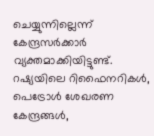ചെയ്യുന്നില്ലെന്ന് കേന്ദ്രസർക്കാർ വ്യക്തമാക്കിയിട്ടുണ്ട്. റഷ്യയിലെ റിഫൈനറികൾ, പെട്രോൾ ശേഖരണ കേന്ദ്രങ്ങൾ,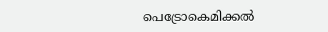പെട്രോകെമിക്കൽ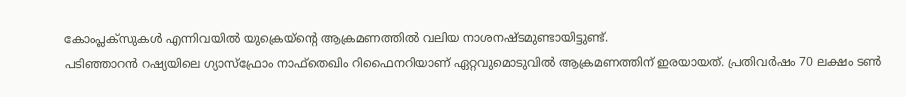കോംപ്ലക്സുകൾ എന്നിവയിൽ യുക്രെയ്ന്റെ ആക്രമണത്തിൽ വലിയ നാശനഷ്ടമുണ്ടായിട്ടുണ്ട്.
പടിഞ്ഞാറൻ റഷ്യയിലെ ഗ്യാസ്ഫ്രോം നാഫ്തെഖിം റിഫൈനറിയാണ് ഏറ്റവുമൊടുവിൽ ആക്രമണത്തിന് ഇരയായത്. പ്രതിവർഷം 70 ലക്ഷം ടൺ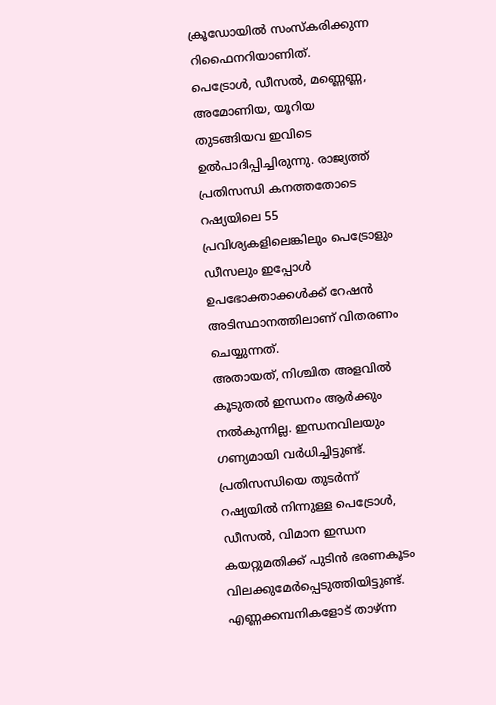ക്രൂഡോയിൽ സംസ്കരിക്കുന്ന റിഫൈനറിയാണിത്.
പെട്രോൾ, ഡീസൽ, മണ്ണെണ്ണ, അമോണിയ, യൂറിയ തുടങ്ങിയവ ഇവിടെ ഉൽപാദിപ്പിച്ചിരുന്നു. രാജ്യത്ത് പ്രതിസന്ധി കനത്തതോടെ റഷ്യയിലെ 55 പ്രവിശ്യകളിലെങ്കിലും പെട്രോളും ഡീസലും ഇപ്പോൾ ഉപഭോക്താക്കൾക്ക് റേഷൻ അടിസ്ഥാനത്തിലാണ് വിതരണം ചെയ്യുന്നത്.
അതായത്, നിശ്ചിത അളവിൽ കൂടുതൽ ഇന്ധനം ആർക്കും നൽകുന്നില്ല. ഇന്ധനവിലയും ഗണ്യമായി വർധിച്ചിട്ടുണ്ട്.
പ്രതിസന്ധിയെ തുടർന്ന് റഷ്യയിൽ നിന്നുള്ള പെട്രോൾ, ഡീസൽ, വിമാന ഇന്ധന കയറ്റുമതിക്ക് പുടിൻ ഭരണകൂടം വിലക്കുമേർപ്പെടുത്തിയിട്ടുണ്ട്. എണ്ണക്കമ്പനികളോട് താഴ്ന്ന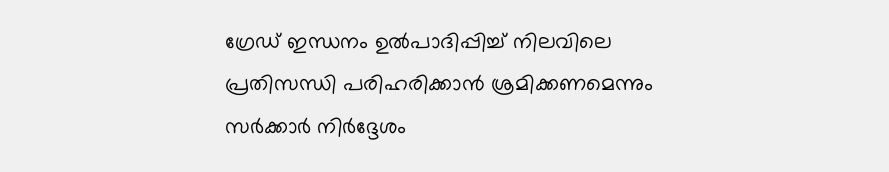ഗ്രേഡ് ഇന്ധനം ഉൽപാദിപ്പിച്ച് നിലവിലെ പ്രതിസന്ധി പരിഹരിക്കാൻ ശ്രമിക്കണമെന്നും സർക്കാർ നിർദ്ദേശം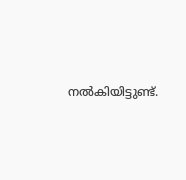നൽകിയിട്ടുണ്ട്.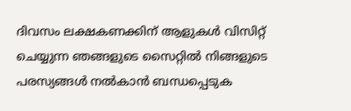ദിവസം ലക്ഷകണക്കിന് ആളുകൾ വിസിറ്റ് ചെയ്യുന്ന ഞങ്ങളുടെ സൈറ്റിൽ നിങ്ങളുടെ പരസ്യങ്ങൾ നൽകാൻ ബന്ധപ്പെടുക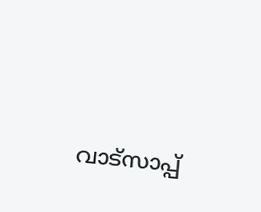വാട്സാപ്പ്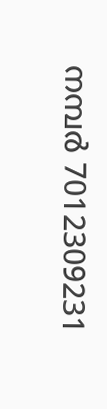നമ്പർ 7012309231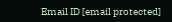Email ID [email protected]